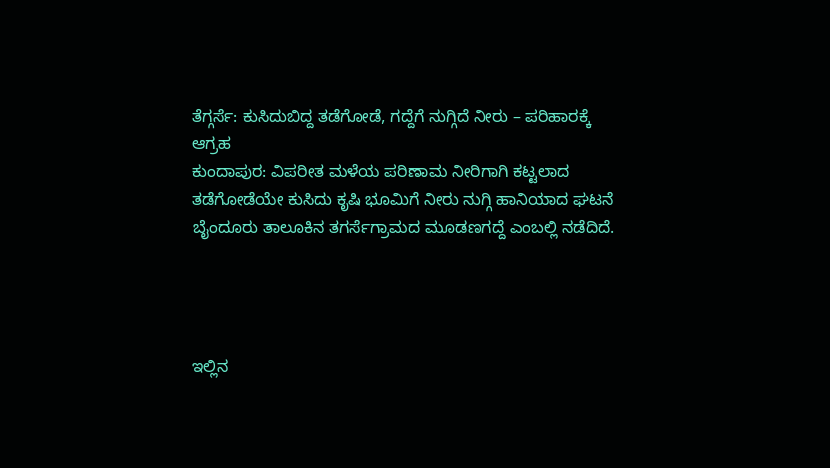ತೆಗ್ಗರ್ಸೆ: ಕುಸಿದುಬಿದ್ದ ತಡೆಗೋಡೆ, ಗದ್ದೆಗೆ ನುಗ್ಗಿದೆ ನೀರು – ಪರಿಹಾರಕ್ಕೆ ಆಗ್ರಹ
ಕುಂದಾಪುರ: ವಿಪರೀತ ಮಳೆಯ ಪರಿಣಾಮ ನೀರಿಗಾಗಿ ಕಟ್ಟಲಾದ ತಡೆಗೋಡೆಯೇ ಕುಸಿದು ಕೃಷಿ ಭೂಮಿಗೆ ನೀರು ನುಗ್ಗಿ ಹಾನಿಯಾದ ಘಟನೆ ಬೈಂದೂರು ತಾಲೂಕಿನ ತಗರ್ಸೆಗ್ರಾಮದ ಮೂಡಣಗದ್ದೆ ಎಂಬಲ್ಲಿ ನಡೆದಿದೆ.




ಇಲ್ಲಿನ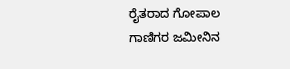ರೈತರಾದ ಗೋಪಾಲ ಗಾಣಿಗರ ಜಮೀನಿನ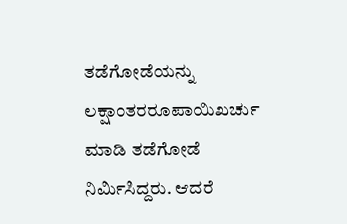ತಡೆಗೋಡೆಯನ್ನು ಲಕ್ಷಾಂತರರೂಪಾಯಿಖರ್ಚು ಮಾಡಿ ತಡೆಗೋಡೆ ನಿರ್ಮಿಸಿದ್ದರು. ಆದರೆ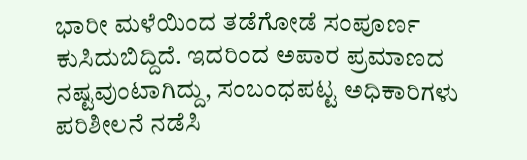ಭಾರೀ ಮಳೆಯಿಂದ ತಡೆಗೋಡೆ ಸಂಪೂರ್ಣ ಕುಸಿದುಬಿದ್ದಿದೆ. ಇದರಿಂದ ಅಪಾರ ಪ್ರಮಾಣದ ನಷ್ಟವುಂಟಾಗಿದ್ದು, ಸಂಬಂಧಪಟ್ಟ ಅಧಿಕಾರಿಗಳು ಪರಿಶೀಲನೆ ನಡೆಸಿ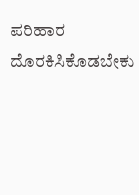ಪರಿಹಾರ ದೊರಕಿಸಿಕೊಡಬೇಕು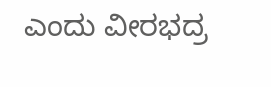ಎಂದು ವೀರಭದ್ರ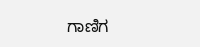ಗಾಣಿಗ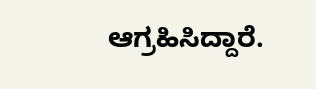ಆಗ್ರಹಿಸಿದ್ದಾರೆ.